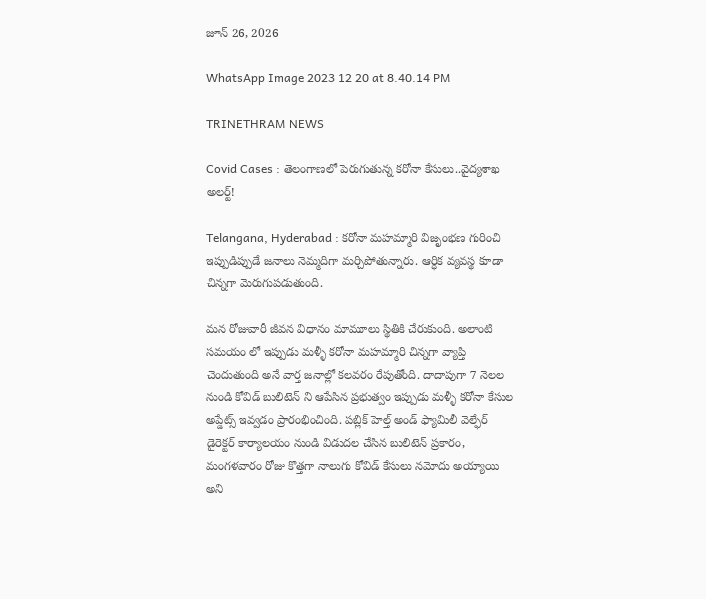జూన్ 26, 2026

WhatsApp Image 2023 12 20 at 8.40.14 PM

TRINETHRAM NEWS

Covid Cases : తెలంగాణలో పెరుగుతున్న కరోనా కేసులు..వైద్యశాఖ అలర్ట్!

Telangana, Hyderabad : కరోనా మహమ్మారి విజృంభణ గురించి ఇప్పుడిప్పుడే జనాలు నెమ్మదిగా మర్చిపోతున్నారు. ఆర్ధిక వ్యవస్థ కూడా చిన్నగా మెరుగుపడుతుంది.

మన రోజువారీ జీవన విధానం మామూలు స్థితికి చేరుకుంది. అలాంటి సమయం లో ఇప్పుడు మళ్ళీ కరోనా మహమ్మారి చిన్నగా వ్యాప్తి చెందుతుంది అనే వార్త జనాల్లో కలవరం రేపుతోంది. దాదాపుగా 7 నెలల నుండి కోవిడ్ బులిటెన్ ని ఆపేసిన ప్రభుత్వం ఇప్పుడు మళ్ళీ కరోనా కేసుల అప్డేట్స్ ఇవ్వడం ప్రారంభించింది. పబ్లిక్ హెల్త్ అండ్ ఫ్యామిలీ వెల్ఫేర్ డైరెక్టర్ కార్యాలయం నుండి విడుదల చేసిన బులిటెన్ ప్రకారం, మంగళవారం రోజు కొత్తగా నాలుగు కోవిడ్ కేసులు నమోదు అయ్యాయి అని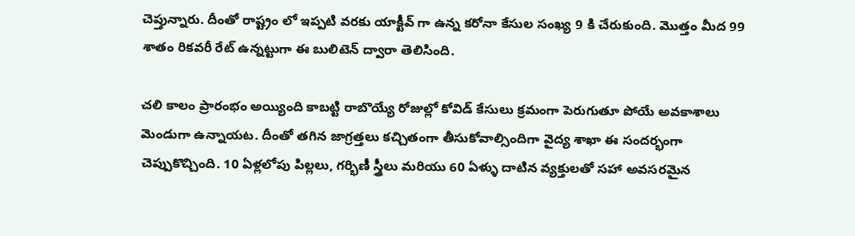చెప్తున్నారు. దీంతో రాష్ట్రం లో ఇప్పటి వరకు యాక్టీవ్ గా ఉన్న కరోనా కేసుల సంఖ్య 9 కి చేరుకుంది. మొత్తం మీద 99 శాతం రికవరీ రేట్ ఉన్నట్టుగా ఈ బులిటెన్ ద్వారా తెలిసింది.

చలి కాలం ప్రారంభం అయ్యింది కాబట్టి రాబొయ్యే రోజుల్లో కోవిడ్ కేసులు క్రమంగా పెరుగుతూ పోయే అవకాశాలు మెండుగా ఉన్నాయట. దీంతో తగిన జాగ్రత్తలు కచ్చితంగా తీసుకోవాల్సిందిగా వైద్య శాఖా ఈ సందర్భంగా చెప్పుకొచ్చింది. 10 ఏళ్లలోపు పిల్లలు, గర్భిణీ స్త్రీలు మరియు 60 ఏళ్ళు దాటిన వ్యక్తులతో సహా అవసరమైన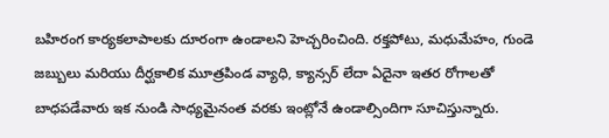బహిరంగ కార్యకలాపాలకు దూరంగా ఉండాలని హెచ్చరించింది. రక్తపోటు, మధుమేహం, గుండె జబ్బులు మరియు దీర్ఘకాలిక మూత్రపిండ వ్యాధి, క్యాన్సర్ లేదా ఏదైనా ఇతర రోగాలతో బాధపడేవారు ఇక నుండి సాధ్యమైనంత వరకు ఇంట్లోనే ఉండాల్సిందిగా సూచిస్తున్నారు.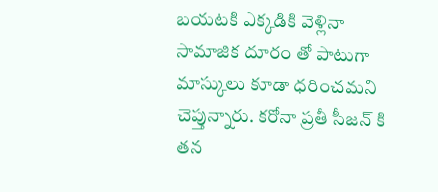బయటకి ఎక్కడికి వెళ్లినా సామాజిక దూరం తో పాటుగా మాస్కులు కూడా ధరించమని చెప్తున్నారు. కరోనా ప్రతీ సీజన్ కి తన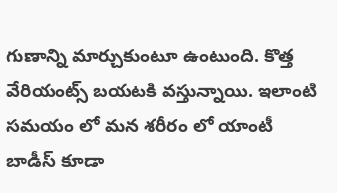గుణాన్ని మార్చుకుంటూ ఉంటుంది. కొత్త వేరియంట్స్ బయటకి వస్తున్నాయి. ఇలాంటి సమయం లో మన శరీరం లో యాంటీ బాడీస్ కూడా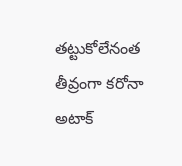తట్టుకోలేనంత తీవ్రంగా కరోనా అటాక్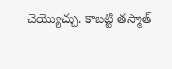చెయ్యొచ్చు. కాబట్టి తస్మాత్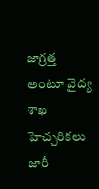జాగ్రత్త అంటూ వైద్య శాఖ హెచ్చరికలు జారీ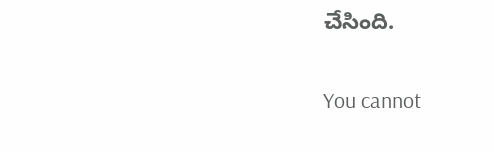చేసింది.

You cannot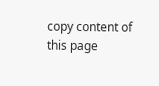copy content of this page